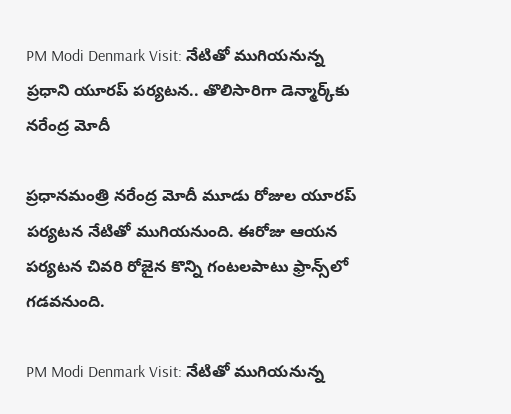PM Modi Denmark Visit: నేటితో ముగియనున్న ప్రధాని యూరప్ పర్యటన.. తొలిసారిగా డెన్మార్క్‌‌కు నరేంద్ర మోదీ

ప్రధానమంత్రి నరేంద్ర మోదీ మూడు రోజుల యూరప్ పర్యటన నేటితో ముగియనుంది. ఈరోజు ఆయన పర్యటన చివరి రోజైన కొన్ని గంటలపాటు ఫ్రాన్స్‌లో గడవనుంది.

PM Modi Denmark Visit: నేటితో ముగియనున్న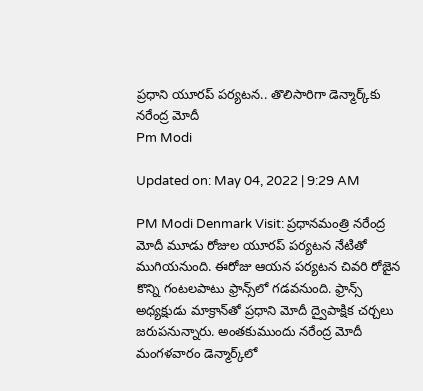ప్రధాని యూరప్ పర్యటన.. తొలిసారిగా డెన్మార్క్‌‌కు నరేంద్ర మోదీ
Pm Modi

Updated on: May 04, 2022 | 9:29 AM

PM Modi Denmark Visit: ప్రధానమంత్రి నరేంద్ర మోదీ మూడు రోజుల యూరప్ పర్యటన నేటితో ముగియనుంది. ఈరోజు ఆయన పర్యటన చివరి రోజైన కొన్ని గంటలపాటు ఫ్రాన్స్‌లో గడవనుంది. ఫ్రాన్స్ అధ్యక్షుడు మాక్రాన్‌తో ప్రధాని మోదీ ద్వైపాక్షిక చర్చలు జరుపనున్నారు. అంతకుముందు నరేంద్ర మోదీ మంగళవారం డెన్మార్క్‌లో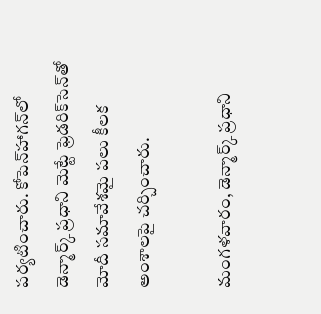పర్యటించారు. కోపెన్‌హాగన్‌లో డెన్మార్క్ ప్రధాని మెట్టే ఫ్రెడరిక్‌సెన్‌తో మోదీ సమావేశమై పలు కీలక అంశాలపై చర్చించారు.

మంగళవారం, డెన్మార్క్ ప్రధాని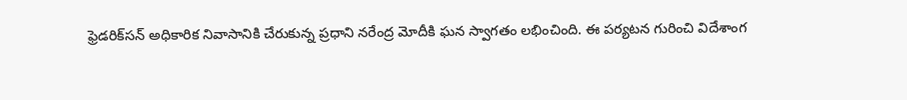ఫ్రెడరిక్‌సన్ అధికారిక నివాసానికి చేరుకున్న ప్రధాని నరేంద్ర మోదీకి ఘన స్వాగతం లభించింది. ఈ పర్యటన గురించి విదేశాంగ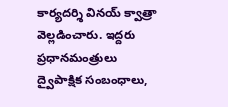కార్యదర్శి వినయ్ క్వాత్రా వెల్లడించారు. ఇద్దరు ప్రధానమంత్రులు ద్వైపాక్షిక సంబంధాలు,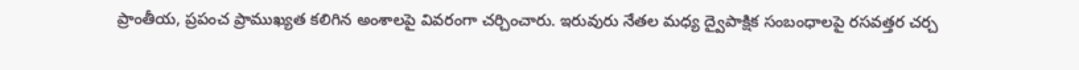ప్రాంతీయ, ప్రపంచ ప్రాముఖ్యత కలిగిన అంశాలపై వివరంగా చర్చించారు. ఇరువురు నేతల మధ్య ద్వైపాక్షిక సంబంధాలపై రసవత్తర చర్చ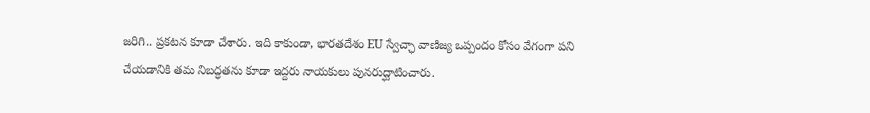జరిగి.. ప్రకటన కూడా చేశారు. ఇది కాకుండా, భారతదేశం EU స్వేచ్ఛా వాణిజ్య ఒప్పందం కోసం వేగంగా పని చేయడానికి తమ నిబద్ధతను కూడా ఇద్దరు నాయకులు పునరుద్ఘాటించారు.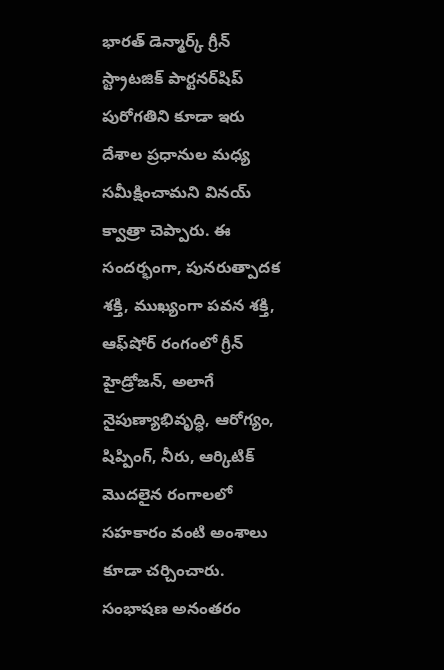భారత్ డెన్మార్క్ గ్రీన్ స్ట్రాటజిక్ పార్టనర్‌షిప్ పురోగతిని కూడా ఇరు దేశాల ప్రధానుల మధ్య సమీక్షించామని వినయ్ క్వాత్రా చెప్పారు. ఈ సందర్భంగా, పునరుత్పాదక శక్తి, ముఖ్యంగా పవన శక్తి, ఆఫ్‌షోర్ రంగంలో గ్రీన్ హైడ్రోజన్, అలాగే నైపుణ్యాభివృద్ధి, ఆరోగ్యం, షిప్పింగ్, నీరు, ఆర్కిటిక్ మొదలైన రంగాలలో సహకారం వంటి అంశాలు కూడా చర్చించారు. సంభాషణ అనంతరం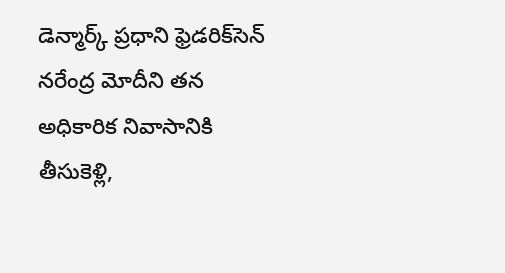డెన్మార్క్ ప్రధాని ఫ్రెడరిక్‌సెన్ నరేంద్ర మోదీని తన అధికారిక నివాసానికి తీసుకెళ్లి,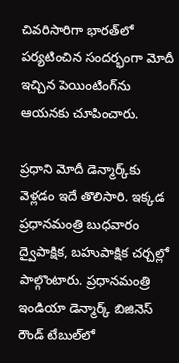చివరిసారిగా భారత్‌లో పర్యటించిన సందర్భంగా మోదీ ఇచ్చిన పెయింటింగ్‌ను ఆయనకు చూపించారు.

ప్రధాని మోదీ డెన్మార్క్‌కు వెళ్లడం ఇదే తొలిసారి. ఇక్కడ ప్రధానమంత్రి బుధవారం ద్వైపాక్షిక, బహుపాక్షిక చర్చల్లో పాల్గొంటారు. ప్రధానమంత్రి ఇండియా డెన్మార్క్ బిజినెస్ రౌండ్ టేబుల్‌లో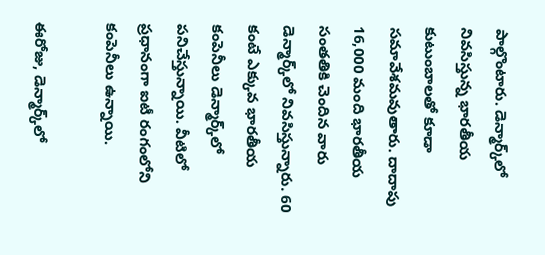పాల్గొంటారు. డెన్మార్క్‌లో నివసిస్తున్న భారతీయ కుటుంబాలతో కూడా సమావేశమవుతారు. దాదాపు 16,000 మంది భారతీయ సంతతికి చెందిన వారు డెన్మార్క్‌లో నివసిస్తున్నారు. 60 కంటే ఎక్కువ భారతీయ కంపెనీలు డెన్మార్క్‌లో పనిచేస్తున్నాయి. వీటిలో ప్రధానంగా ఐటీ రంగంలోని కంపెనీలు ఉన్నాయి.

ఈరోజు, డెన్మార్క్‌లో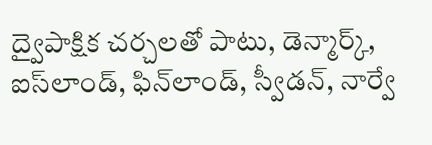ద్వైపాక్షిక చర్చలతో పాటు, డెన్మార్క్, ఐస్‌లాండ్, ఫిన్‌లాండ్, స్వీడన్, నార్వే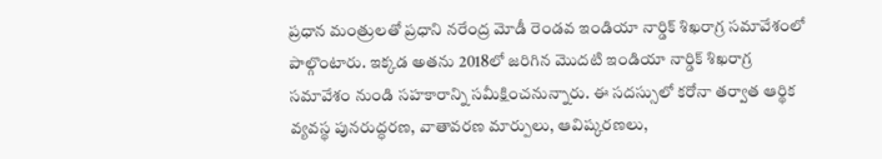ప్రధాన మంత్రులతో ప్రధాని నరేంద్ర మోడీ రెండవ ఇండియా నార్డిక్ శిఖరాగ్ర సమావేశంలో పాల్గొంటారు. ఇక్కడ అతను 2018లో జరిగిన మొదటి ఇండియా నార్డిక్ శిఖరాగ్ర సమావేశం నుండి సహకారాన్ని సమీక్షించనున్నారు. ఈ సదస్సులో కరోనా తర్వాత ఆర్థిక వ్యవస్థ పునరుద్ధరణ, వాతావరణ మార్పులు, ఆవిష్కరణలు,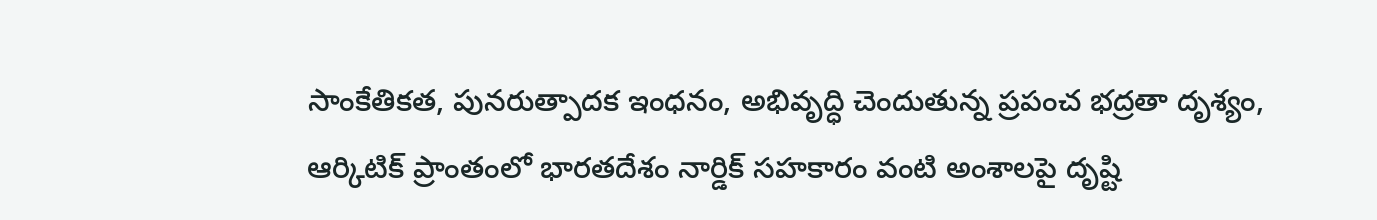సాంకేతికత, పునరుత్పాదక ఇంధనం, అభివృద్ధి చెందుతున్న ప్రపంచ భద్రతా దృశ్యం, ఆర్కిటిక్ ప్రాంతంలో భారతదేశం నార్డిక్ సహకారం వంటి అంశాలపై దృష్టి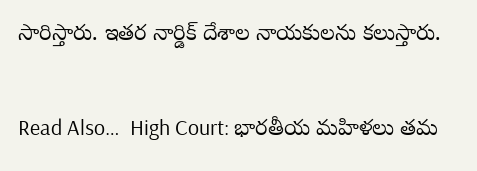సారిస్తారు. ఇతర నార్డిక్ దేశాల నాయకులను కలుస్తారు.

Read Also…  High Court: భారతీయ మహిళలు తమ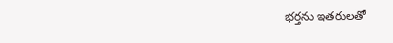భర్తను ఇతరులతో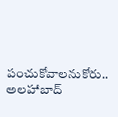పంచుకోవాలనుకోరు.. అలహాబాద్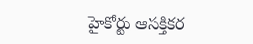హైకోర్టు ఆసక్తికర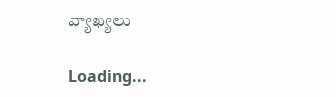వ్యాఖ్యలు

Loading...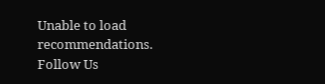Unable to load recommendations.
Follow Us